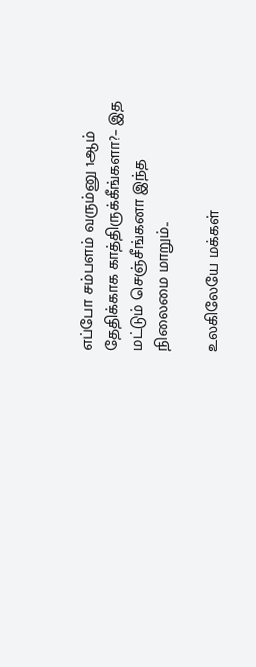எப்போ சம்பளம் வரும்னு 1ஆம் தேதிக்காக காத்திருக்கீங்களா?– இத மட்டும் செஞ்சீங்கனா இந்த நிலைமை மாறும்..

உலகிலேயே மக்கள்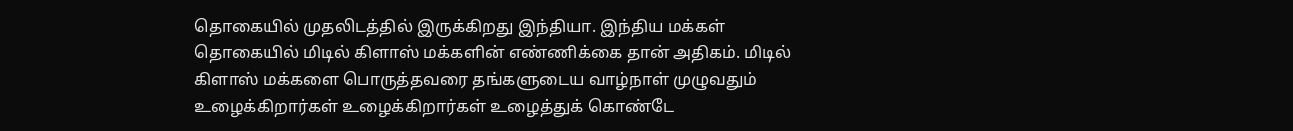தொகையில் முதலிடத்தில் இருக்கிறது இந்தியா. இந்திய மக்கள் தொகையில் மிடில் கிளாஸ் மக்களின் எண்ணிக்கை தான் அதிகம். மிடில் கிளாஸ் மக்களை பொருத்தவரை தங்களுடைய வாழ்நாள் முழுவதும் உழைக்கிறார்கள் உழைக்கிறார்கள் உழைத்துக் கொண்டே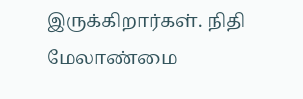இருக்கிறார்கள். நிதி மேலாண்மை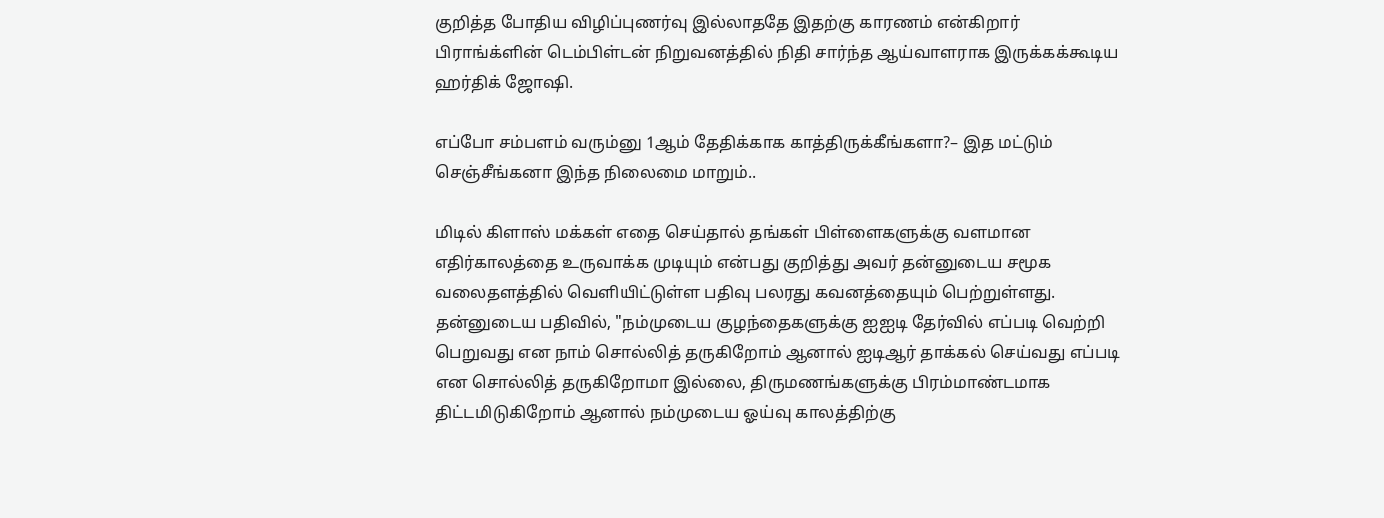குறித்த போதிய விழிப்புணர்வு இல்லாததே இதற்கு காரணம் என்கிறார் பிராங்க்ளின் டெம்பிள்டன் நிறுவனத்தில் நிதி சார்ந்த ஆய்வாளராக இருக்கக்கூடிய ஹர்திக் ஜோஷி.

எப்போ சம்பளம் வரும்னு 1ஆம் தேதிக்காக காத்திருக்கீங்களா?– இத மட்டும் செஞ்சீங்கனா இந்த நிலைமை மாறும்..

மிடில் கிளாஸ் மக்கள் எதை செய்தால் தங்கள் பிள்ளைகளுக்கு வளமான எதிர்காலத்தை உருவாக்க முடியும் என்பது குறித்து அவர் தன்னுடைய சமூக வலைதளத்தில் வெளியிட்டுள்ள பதிவு பலரது கவனத்தையும் பெற்றுள்ளது. தன்னுடைய பதிவில், "நம்முடைய குழந்தைகளுக்கு ஐஐடி தேர்வில் எப்படி வெற்றி பெறுவது என நாம் சொல்லித் தருகிறோம் ஆனால் ஐடிஆர் தாக்கல் செய்வது எப்படி என சொல்லித் தருகிறோமா இல்லை, திருமணங்களுக்கு பிரம்மாண்டமாக திட்டமிடுகிறோம் ஆனால் நம்முடைய ஓய்வு காலத்திற்கு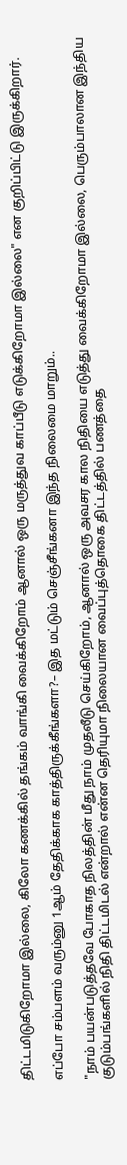திட்டமிடுகிறோமா இல்லை, கிலோ கணக்கில் தங்கம் வாங்கி வைக்கிறோம் ஆனால் ஒரு மருத்துவ காப்பீடு எடுக்கிறோமா இல்லை" என குறிப்பிட்டு இருக்கிறார்.

எப்போ சம்பளம் வரும்னு 1ஆம் தேதிக்காக காத்திருக்கீங்களா?– இத மட்டும் செஞ்சீங்கனா இந்த நிலைமை மாறும்..

"நாம் பயன்படுத்தவே போகாத நிலத்தின் மீது நாம் முதலீடு செய்கிறோம், ஆனால் ஒரு அவசர கால நிதியை எடுத்து வைக்கிறோமா இல்லை, பெரும்பாலான இந்திய குடும்பங்களில் நிதி திட்டமிடல் என்றால் என்ன தெரியுமா நிலையான வைப்புத்தொகை திட்டத்தில் பணத்தை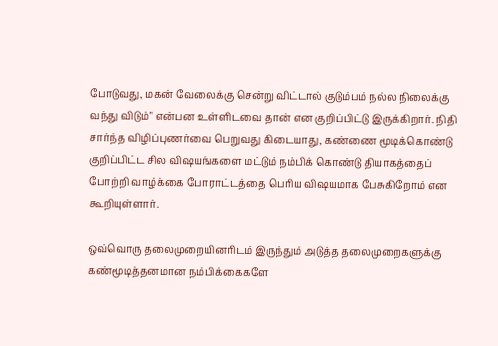போடுவது, மகன் வேலைக்கு சென்று விட்டால் குடும்பம் நல்ல நிலைக்கு வந்து விடும்" என்பன உள்ளிடவை தான் என குறிப்பிட்டு இருக்கிறார். நிதி சார்ந்த விழிப்புணர்வை பெறுவது கிடையாது, கண்ணை மூடிக்கொண்டு குறிப்பிட்ட சில விஷயங்களை மட்டும் நம்பிக் கொண்டு தியாகத்தைப் போற்றி வாழ்க்கை போராட்டத்தை பெரிய விஷயமாக பேசுகிறோம் என கூறியுள்ளார்.

ஒவ்வொரு தலைமுறையினரிடம் இருந்தும் அடுத்த தலைமுறைகளுக்கு கண்மூடித்தனமான நம்பிக்கைகளே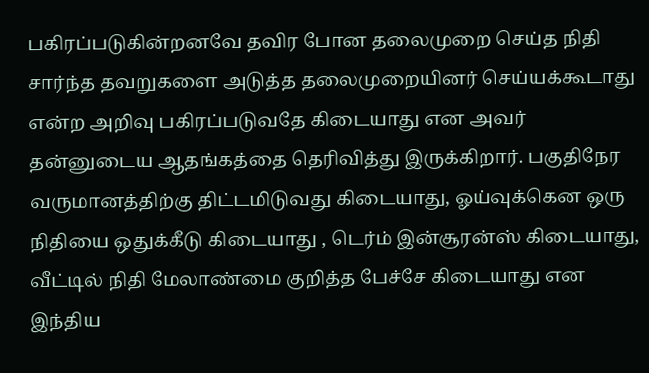பகிரப்படுகின்றனவே தவிர போன தலைமுறை செய்த நிதி சார்ந்த தவறுகளை அடுத்த தலைமுறையினர் செய்யக்கூடாது என்ற அறிவு பகிரப்படுவதே கிடையாது என அவர் தன்னுடைய ஆதங்கத்தை தெரிவித்து இருக்கிறார். பகுதிநேர வருமானத்திற்கு திட்டமிடுவது கிடையாது, ஓய்வுக்கென ஒரு நிதியை ஒதுக்கீடு கிடையாது , டெர்ம் இன்சூரன்ஸ் கிடையாது, வீட்டில் நிதி மேலாண்மை குறித்த பேச்சே கிடையாது என இந்திய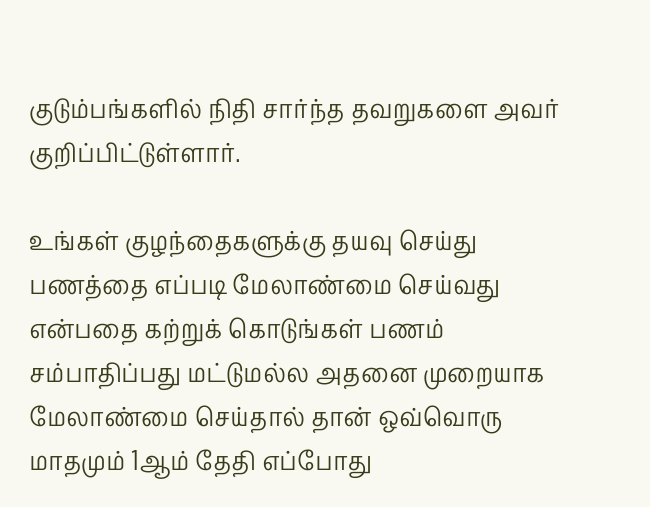குடும்பங்களில் நிதி சார்ந்த தவறுகளை அவர் குறிப்பிட்டுள்ளார்.

உங்கள் குழந்தைகளுக்கு தயவு செய்து பணத்தை எப்படி மேலாண்மை செய்வது என்பதை கற்றுக் கொடுங்கள் பணம் சம்பாதிப்பது மட்டுமல்ல அதனை முறையாக மேலாண்மை செய்தால் தான் ஒவ்வொரு மாதமும் 1ஆம் தேதி எப்போது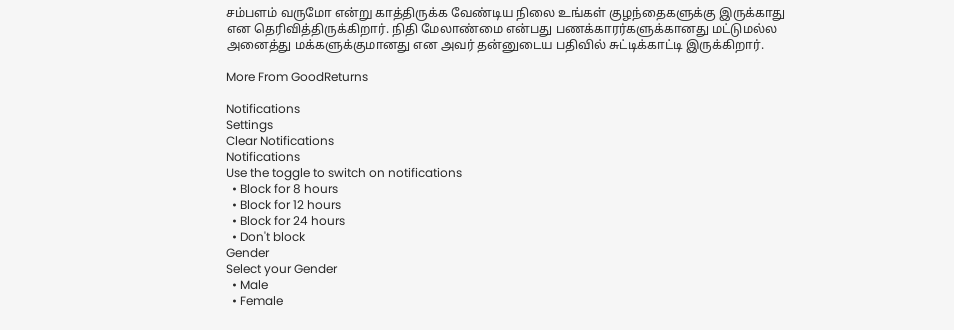சம்பளம் வருமோ என்று காத்திருக்க வேண்டிய நிலை உங்கள் குழந்தைகளுக்கு இருக்காது என தெரிவித்திருக்கிறார். நிதி மேலாண்மை என்பது பணக்காரர்களுக்கானது மட்டுமல்ல அனைத்து மக்களுக்குமானது என அவர் தன்னுடைய பதிவில் சுட்டிக்காட்டி இருக்கிறார்.

More From GoodReturns

Notifications
Settings
Clear Notifications
Notifications
Use the toggle to switch on notifications
  • Block for 8 hours
  • Block for 12 hours
  • Block for 24 hours
  • Don't block
Gender
Select your Gender
  • Male
  • Female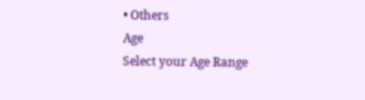• Others
Age
Select your Age Range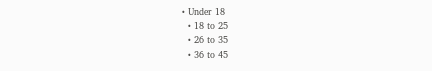• Under 18
  • 18 to 25
  • 26 to 35
  • 36 to 45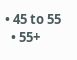• 45 to 55
  • 55+